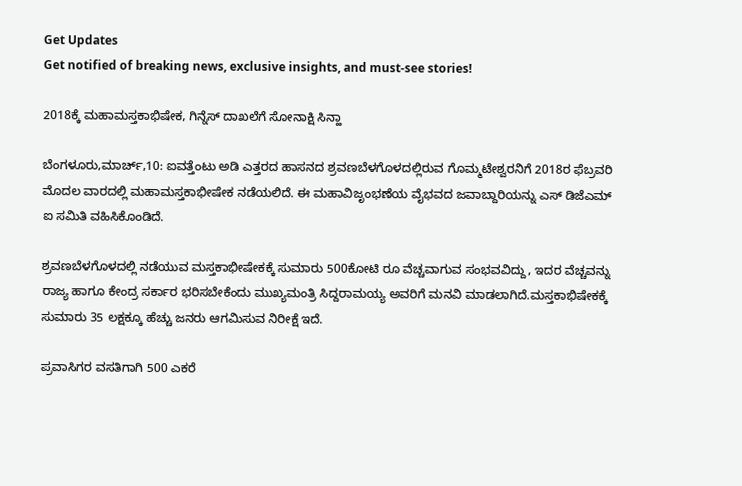Get Updates
Get notified of breaking news, exclusive insights, and must-see stories!

2018ಕ್ಕೆ ಮಹಾಮಸ್ತಕಾಭಿಷೇಕ, ಗಿನ್ನೆಸ್ ದಾಖಲೆಗೆ ಸೋನಾಕ್ಷಿ ಸಿನ್ಹಾ

ಬೆಂಗಳೂರು,ಮಾರ್ಚ್,10: ಐವತ್ತೆಂಟು ಅಡಿ ಎತ್ತರದ ಹಾಸನದ ಶ್ರವಣಬೆಳಗೊಳದಲ್ಲಿರುವ ಗೊಮ್ಮಟೇಶ್ವರನಿಗೆ 2018ರ ಫೆಬ್ರವರಿ ಮೊದಲ ವಾರದಲ್ಲಿ ಮಹಾಮಸ್ತಕಾಭೀಷೇಕ ನಡೆಯಲಿದೆ. ಈ ಮಹಾವಿಜೃಂಭಣೆಯ ವೈಭವದ ಜವಾಬ್ದಾರಿಯನ್ನು ಎಸ್ ಡಿಜೆಎಮ್ ಐ ಸಮಿತಿ ವಹಿಸಿಕೊಂಡಿದೆ.

ಶ್ರವಣಬೆಳಗೊಳದಲ್ಲಿ ನಡೆಯುವ ಮಸ್ತಕಾಭೀಷೇಕಕ್ಕೆ ಸುಮಾರು 500ಕೋಟಿ ರೂ ವೆಚ್ಚವಾಗುವ ಸಂಭವವಿದ್ದು, ಇದರ ವೆಚ್ಚವನ್ನು ರಾಜ್ಯ ಹಾಗೂ ಕೇಂದ್ರ ಸರ್ಕಾರ ಭರಿಸಬೇಕೆಂದು ಮುಖ್ಯಮಂತ್ರಿ ಸಿದ್ದರಾಮಯ್ಯ ಅವರಿಗೆ ಮನವಿ ಮಾಡಲಾಗಿದೆ.ಮಸ್ತಕಾಭಿಷೇಕಕ್ಕೆ ಸುಮಾರು 35 ಲಕ್ಷಕ್ಕೂ ಹೆಚ್ಚು ಜನರು ಆಗಮಿಸುವ ನಿರೀಕ್ಷೆ ಇದೆ.

ಪ್ರವಾಸಿಗರ ವಸತಿಗಾಗಿ 500 ಎಕರೆ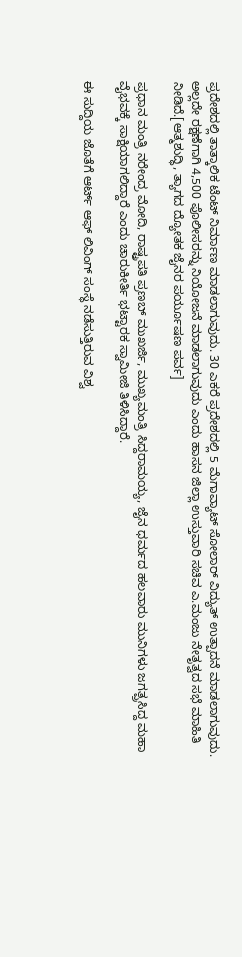ಪ್ರದೇಶದಲ್ಲಿ ತಾತ್ಕಾಲಿಕ ಟೆಂಟ್ ನಿರ್ಮಾಣ ಮಾಡಲಾಗುವುದು. 30 ಎಕರೆ ಪ್ರದೇಶದಲ್ಲಿ 5 ಮೆಗಾವ್ಯಾಟ್ ಸೋಲಾರ್ ವಿದ್ಯುತ್ ಉತ್ಪಾದನೆ ಮಾಡಲಾಗುವುದು. ಅಲ್ಲದೇ ರಕ್ಷಣೆಗಾಗಿ 4,500 ಪೊಲೀಸರನ್ನು ನಿಯೋಜನೆ ಮಾಡಲಾಗುವುದು ಎಂದು ಹಾಸನ ಜಿಲ್ಲಾ ಉಸ್ತುವಾರಿ ಸಚಿವ ಎ.ಮಂಜು ನೇತೃತ್ವದ ಸಭೆ ಮಾಹಿತಿ ನೀಡಿದೆ.[ಆತ್ಮಶುದ್ಧಿ, ತ್ಯಾಗದ ದ್ಯೋತಕ ಜೈನರ ಪರ್ಯೂಷಣ ಪರ್ವ]

ಪ್ರಧಾನ ಮಂತ್ರಿ ನರೇಂದ್ರ ಮೋದಿ, ರಾಷ್ಟ್ರಪತಿ ಪ್ರಣಬ್ ಮುಖರ್ಜಿ, ಮುಖ್ಯಮಂತ್ರಿ ಸಿದ್ದರಾಮಯ್ಯ, ಜೈನ ಧರ್ಮದ ಹಲವಾರು ಮುನಿಗಳು ಜಗತ್ಪ್ರಸಿದ್ದ ಮಹಾ ವೈಭವಕ್ಕೆ ಸಾಕ್ಷಿಯಾಗಲಿದ್ದಾರೆ ಎಂದು ಚಾರುಕೀರ್ತಿ ಭಟ್ಟಾರಕ ಸ್ವಾಮೀಜಿ ತಿಳಿಸಿದ್ದಾರೆ.

ಈ ಸುದ್ದಿಯ ಜೊತೆಗೆ ಆರ್ಟ್ ಆಫ್ ಲಿವಿಂಗ್ ಸಂಸ್ಥೆ ನಡೆಸುತ್ತಿರುವ ವಿಶ್ವ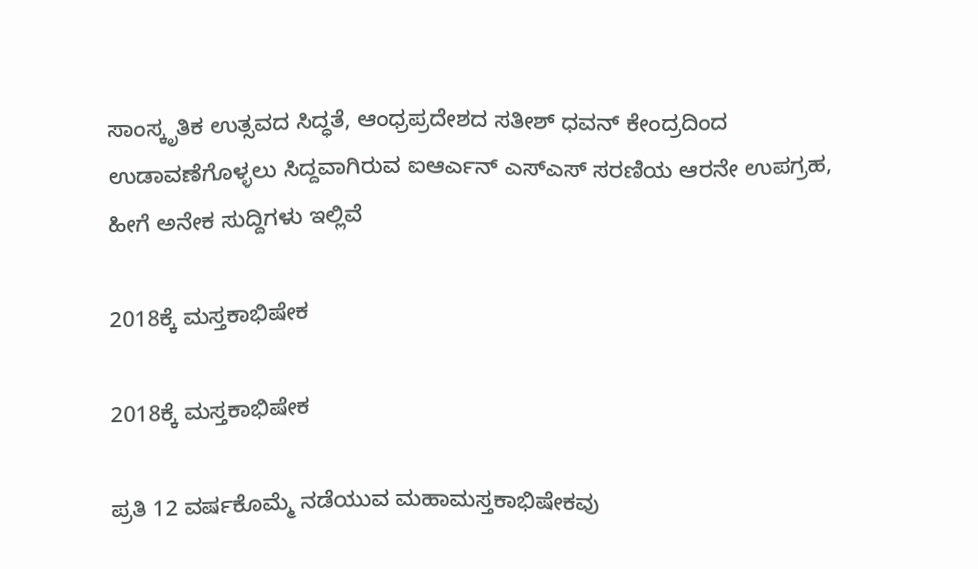ಸಾಂಸ್ಕೃತಿಕ ಉತ್ಸವದ ಸಿದ್ಧತೆ, ಆಂಧ್ರಪ್ರದೇಶದ ಸತೀಶ್ ಧವನ್ ಕೇಂದ್ರದಿಂದ ಉಡಾವಣೆಗೊಳ್ಳಲು ಸಿದ್ದವಾಗಿರುವ ಐಆರ್ಎನ್ ಎಸ್ಎಸ್ ಸರಣಿಯ ಆರನೇ ಉಪಗ್ರಹ, ಹೀಗೆ ಅನೇಕ ಸುದ್ದಿಗಳು ಇಲ್ಲಿವೆ

2018ಕ್ಕೆ ಮಸ್ತಕಾಭಿಷೇಕ

2018ಕ್ಕೆ ಮಸ್ತಕಾಭಿಷೇಕ

ಪ್ರತಿ 12 ವರ್ಷಕೊಮ್ಮೆ ನಡೆಯುವ ಮಹಾಮಸ್ತಕಾಭಿಷೇಕವು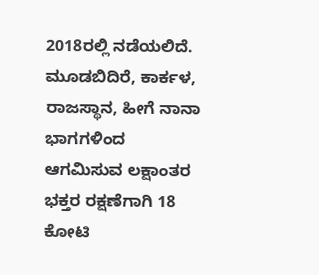2018ರಲ್ಲಿ ನಡೆಯಲಿದೆ. ಮೂಡಬಿದಿರೆ, ಕಾರ್ಕಳ, ರಾಜಸ್ಥಾನ, ಹೀಗೆ ನಾನಾ ಭಾಗಗಳಿಂದ ಆಗಮಿಸುವ ಲಕ್ಷಾಂತರ ಭಕ್ತರ ರಕ್ಷಣೆಗಾಗಿ 18 ಕೋಟಿ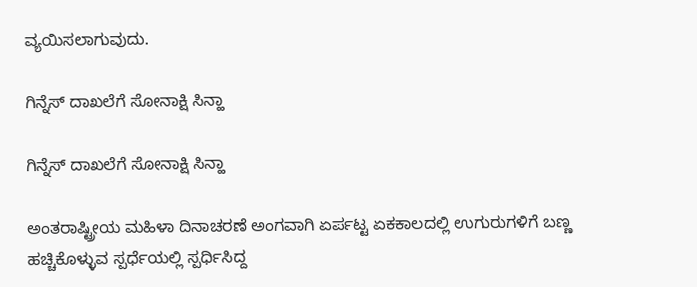ವ್ಯಯಿಸಲಾಗುವುದು.

ಗಿನ್ನೆಸ್ ದಾಖಲೆಗೆ ಸೋನಾಕ್ಷಿ ಸಿನ್ಹಾ

ಗಿನ್ನೆಸ್ ದಾಖಲೆಗೆ ಸೋನಾಕ್ಷಿ ಸಿನ್ಹಾ

ಅಂತರಾಷ್ಟ್ರೀಯ ಮಹಿಳಾ ದಿನಾಚರಣೆ ಅಂಗವಾಗಿ ಏರ್ಪಟ್ಟ ಏಕಕಾಲದಲ್ಲಿ ಉಗುರುಗಳಿಗೆ ಬಣ್ಣ ಹಚ್ಚಿಕೊಳ್ಳುವ ಸ್ಪರ್ಧೆಯಲ್ಲಿ ಸ್ಪರ್ಧಿಸಿದ್ದ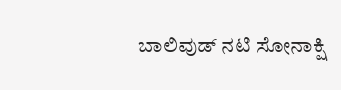ಬಾಲಿವುಡ್ ನಟಿ ಸೋನಾಕ್ಷಿ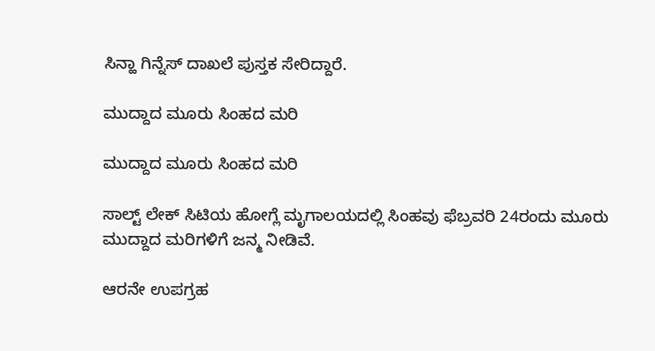ಸಿನ್ಹಾ ಗಿನ್ನೆಸ್ ದಾಖಲೆ ಪುಸ್ತಕ ಸೇರಿದ್ದಾರೆ.

ಮುದ್ದಾದ ಮೂರು ಸಿಂಹದ ಮರಿ

ಮುದ್ದಾದ ಮೂರು ಸಿಂಹದ ಮರಿ

ಸಾಲ್ಟ್ ಲೇಕ್ ಸಿಟಿಯ ಹೋಗ್ಲೆ ಮೃಗಾಲಯದಲ್ಲಿ ಸಿಂಹವು ಫೆಬ್ರವರಿ 24ರಂದು ಮೂರು ಮುದ್ದಾದ ಮರಿಗಳಿಗೆ ಜನ್ಮ ನೀಡಿವೆ.

ಆರನೇ ಉಪಗ್ರಹ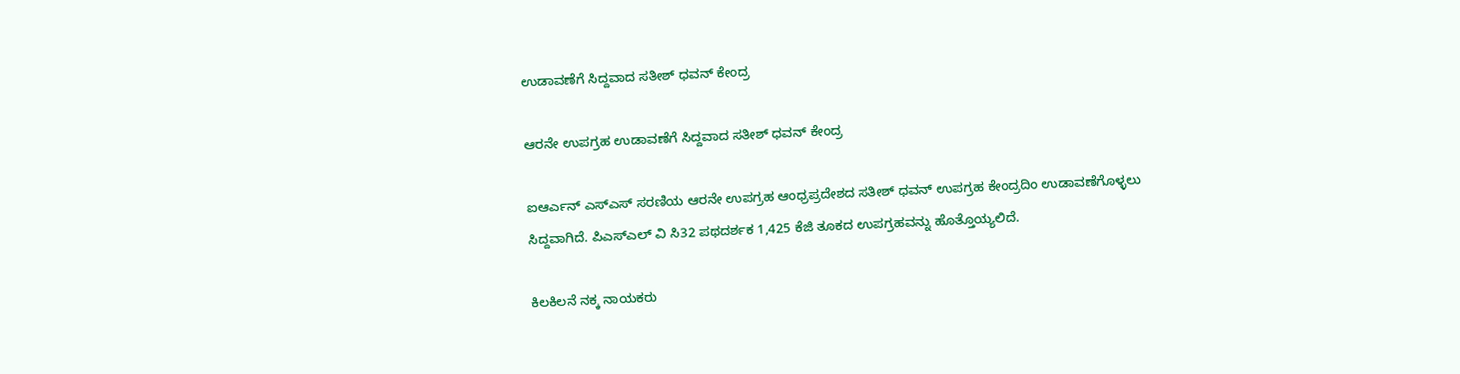ಉಡಾವಣೆಗೆ ಸಿದ್ದವಾದ ಸತೀಶ್ ಧವನ್ ಕೇಂದ್ರ

ಆರನೇ ಉಪಗ್ರಹ ಉಡಾವಣೆಗೆ ಸಿದ್ದವಾದ ಸತೀಶ್ ಧವನ್ ಕೇಂದ್ರ

ಐಆರ್ಎನ್ ಎಸ್ಎಸ್ ಸರಣಿಯ ಆರನೇ ಉಪಗ್ರಹ ಆಂಧ್ರಪ್ರದೇಶದ ಸತೀಶ್ ಧವನ್ ಉಪಗ್ರಹ ಕೇಂದ್ರದಿಂ ಉಡಾವಣೆಗೊಳ್ಳಲು ಸಿದ್ದವಾಗಿದೆ. ಪಿಎಸ್ಎಲ್ ವಿ ಸಿ32 ಪಥದರ್ಶಕ 1,425 ಕೆಜಿ ತೂಕದ ಉಪಗ್ರಹವನ್ನು ಹೊತ್ತೊಯ್ಯಲಿದೆ.

ಕಿಲಕಿಲನೆ ನಕ್ಕ ನಾಯಕರು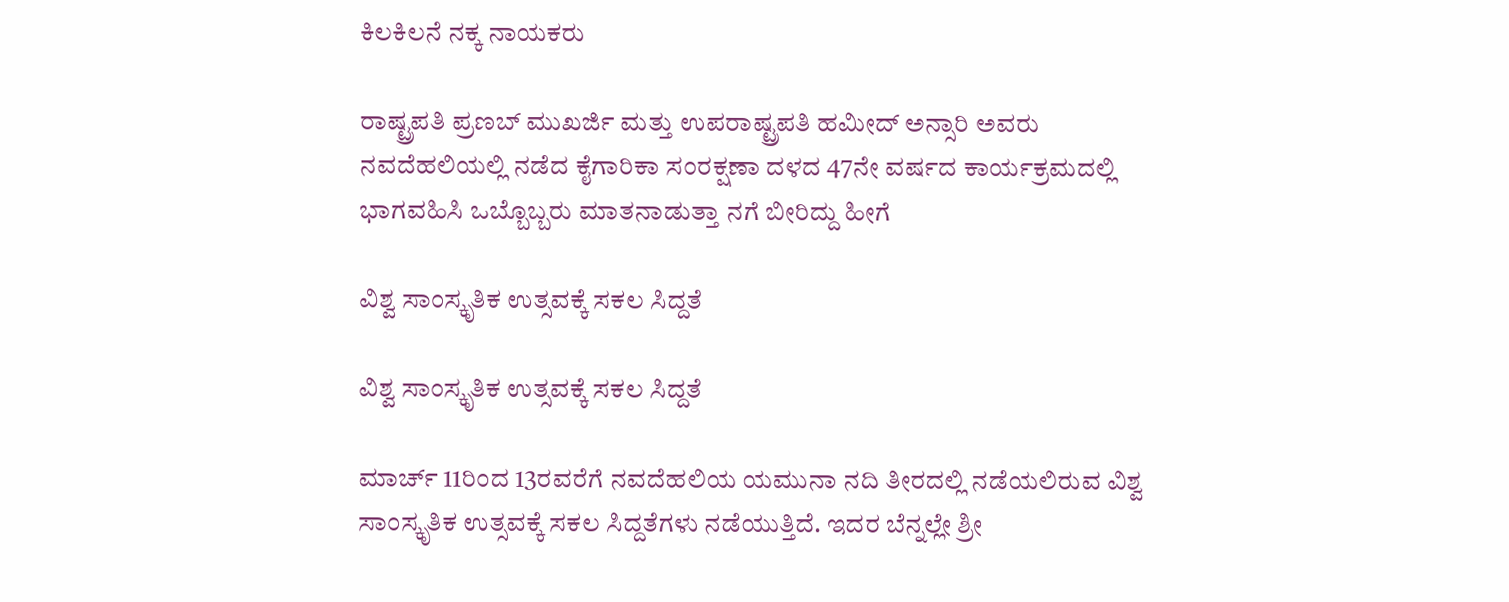ಕಿಲಕಿಲನೆ ನಕ್ಕ ನಾಯಕರು

ರಾಷ್ಟ್ರಪತಿ ಪ್ರಣಬ್ ಮುಖರ್ಜಿ ಮತ್ತು ಉಪರಾಷ್ಟ್ರಪತಿ ಹಮೀದ್ ಅನ್ಸಾರಿ ಅವರು ನವದೆಹಲಿಯಲ್ಲಿ ನಡೆದ ಕೈಗಾರಿಕಾ ಸಂರಕ್ಷಣಾ ದಳದ 47ನೇ ವರ್ಷದ ಕಾರ್ಯಕ್ರಮದಲ್ಲಿ ಭಾಗವಹಿಸಿ ಒಬ್ಬೊಬ್ಬರು ಮಾತನಾಡುತ್ತಾ ನಗೆ ಬೀರಿದ್ದು ಹೀಗೆ

ವಿಶ್ವ ಸಾಂಸ್ಕೃತಿಕ ಉತ್ಸವಕ್ಕೆ ಸಕಲ ಸಿದ್ದತೆ

ವಿಶ್ವ ಸಾಂಸ್ಕೃತಿಕ ಉತ್ಸವಕ್ಕೆ ಸಕಲ ಸಿದ್ದತೆ

ಮಾರ್ಚ್ 11ರಿಂದ 13ರವರೆಗೆ ನವದೆಹಲಿಯ ಯಮುನಾ ನದಿ ತೀರದಲ್ಲಿ ನಡೆಯಲಿರುವ ವಿಶ್ವ ಸಾಂಸ್ಕೃತಿಕ ಉತ್ಸವಕ್ಕೆ ಸಕಲ ಸಿದ್ದತೆಗಳು ನಡೆಯುತ್ತಿದೆ. ಇದರ ಬೆನ್ನಲ್ಲೇ ಶ್ರೀ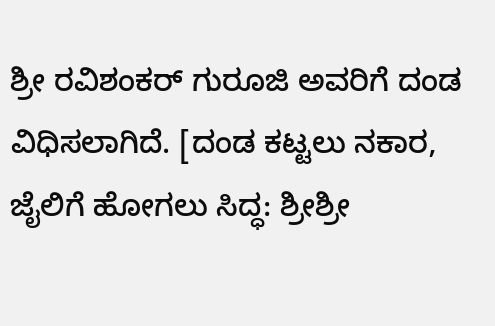ಶ್ರೀ ರವಿಶಂಕರ್ ಗುರೂಜಿ ಅವರಿಗೆ ದಂಡ ವಿಧಿಸಲಾಗಿದೆ. [ದಂಡ ಕಟ್ಟಲು ನಕಾರ, ಜೈಲಿಗೆ ಹೋಗಲು ಸಿದ್ಧ: ಶ್ರೀಶ್ರೀ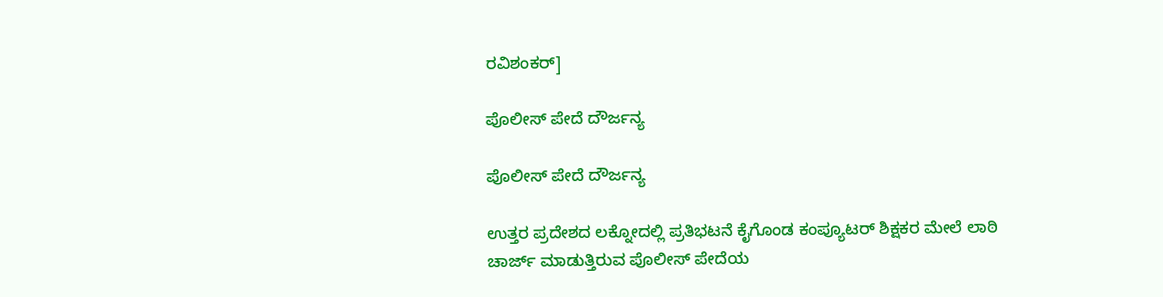ರವಿಶಂಕರ್]

ಪೊಲೀಸ್ ಪೇದೆ ದೌರ್ಜನ್ಯ

ಪೊಲೀಸ್ ಪೇದೆ ದೌರ್ಜನ್ಯ

ಉತ್ತರ ಪ್ರದೇಶದ ಲಕ್ನೋದಲ್ಲಿ ಪ್ರತಿಭಟನೆ ಕೈಗೊಂಡ ಕಂಪ್ಯೂಟರ್ ಶಿಕ್ಷಕರ ಮೇಲೆ ಲಾಠಿ ಚಾರ್ಜ್ ಮಾಡುತ್ತಿರುವ ಪೊಲೀಸ್ ಪೇದೆಯ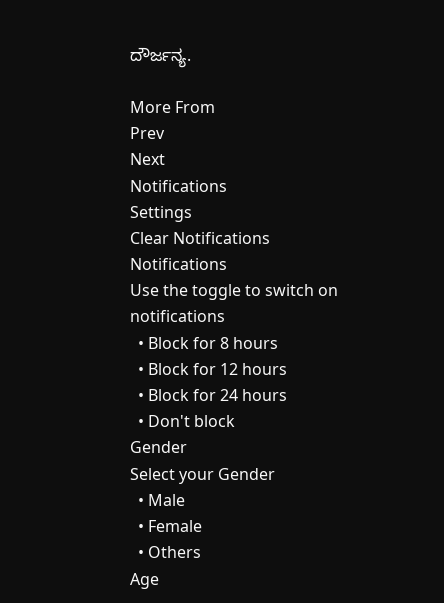ದೌರ್ಜನ್ಯ.

More From
Prev
Next
Notifications
Settings
Clear Notifications
Notifications
Use the toggle to switch on notifications
  • Block for 8 hours
  • Block for 12 hours
  • Block for 24 hours
  • Don't block
Gender
Select your Gender
  • Male
  • Female
  • Others
Age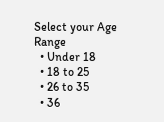Select your Age Range
  • Under 18
  • 18 to 25
  • 26 to 35
  • 36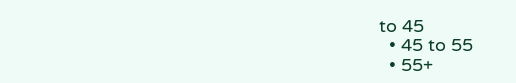to 45
  • 45 to 55
  • 55+